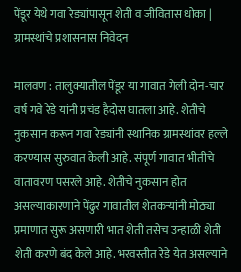पेंडूर येथे गवा रेड्यांपासून शेती व जीवितास धोका | ग्रामस्थांचे प्रशासनास निवेदन

मालवण : तालुक्यातील पेंडूर या गावात गेली दोन-चार वर्ष गवे रेडे यांनी प्रचंड हैदोस घातला आहे. शेतीचे नुकसान करून गवा रेड्यांनी स्थानिक ग्रामस्थांवर हल्ले करण्यास सुरुवात केली आहे. संपूर्ण गावात भीतीचे वातावरण पसरले आहे. शेतीचे नुकसान होत असल्याकारणाने पेंढुर गावातील शेतकऱ्यांनी मोठ्या प्रमाणात सुरू असणारी भात शेती तसेच उन्हाळी शेती शेती करणे बंद केले आहे. भरवस्तीत रेडे येत असल्याने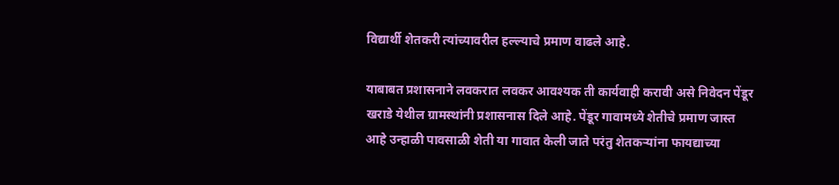विद्यार्थी शेतकरी त्यांच्यावरील हल्ल्याचे प्रमाण वाढले आहे.

याबाबत प्रशासनाने लवकरात लवकर आवश्यक ती कार्यवाही करावी असे निवेदन पेंडूर खराडे येथील ग्रामस्थांनी प्रशासनास दिले आहे. पेंडूर गावामध्ये शेतीचे प्रमाण जास्त आहे उन्हाळी पावसाळी शेती या गावात केली जाते परंतु शेतकऱ्यांना फायद्याच्या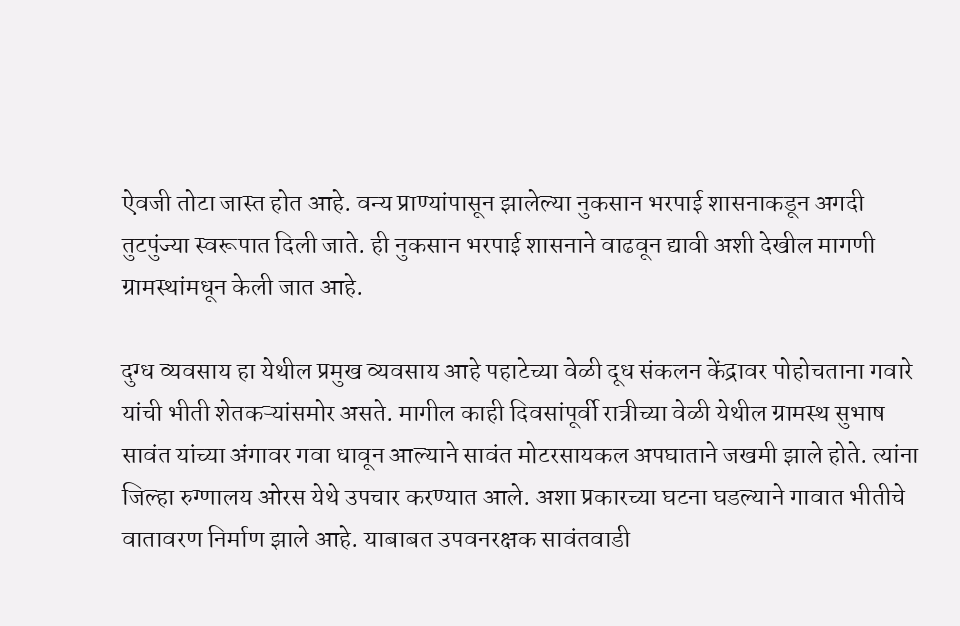ऐवजी तोटा जास्त होत आहे. वन्य प्राण्यांपासून झालेल्या नुकसान भरपाई शासनाकडून अगदी तुटपुंज्या स्वरूपात दिली जाते. ही नुकसान भरपाई शासनाने वाढवून द्यावी अशी देखील मागणी ग्रामस्थांमधून केली जात आहे.

दुग्ध व्यवसाय हा येथील प्रमुख व्यवसाय आहे पहाटेच्या वेळी दूध संकलन केंद्रावर पोहोचताना गवारे यांची भीती शेतकऱ्यांसमोर असते. मागील काही दिवसांपूर्वी रात्रीच्या वेळी येथील ग्रामस्थ सुभाष सावंत यांच्या अंगावर गवा धावून आल्याने सावंत मोटरसायकल अपघाताने जखमी झाले होते. त्यांना जिल्हा रुग्णालय ओरस येथे उपचार करण्यात आले. अशा प्रकारच्या घटना घडल्याने गावात भीतीचे वातावरण निर्माण झाले आहे. याबाबत उपवनरक्षक सावंतवाडी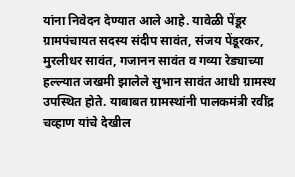यांना निवेदन देण्यात आले आहे. यावेळी पेंडूर ग्रामपंचायत सदस्य संदीप सावंत, संजय पेंडूरकर, मुरलीधर सावंत, गजानन सावंत व गव्या रेड्याच्या हल्ल्यात जखमी झालेले सुभान सावंत आधी ग्रामस्थ उपस्थित होते. याबाबत ग्रामस्थांनी पालकमंत्री रवींद्र चव्हाण यांचे देखील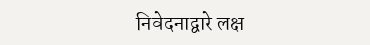निवेदनाद्वारे लक्ष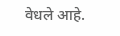वेधले आहे.